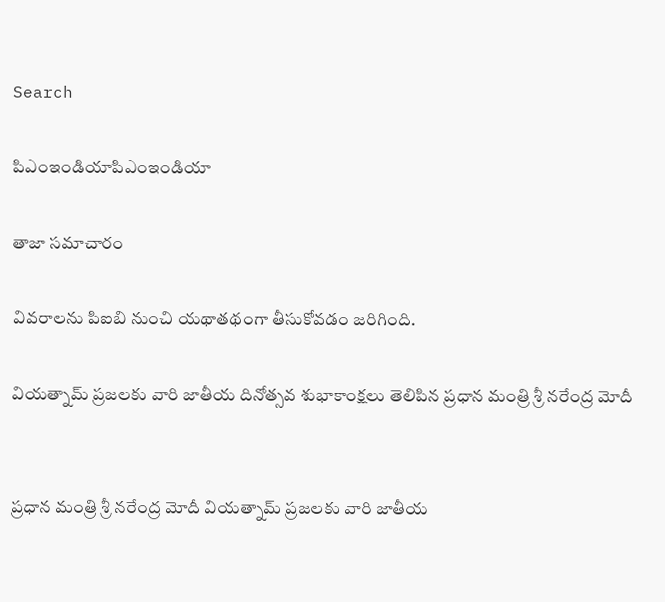Search

పిఎంఇండియాపిఎంఇండియా

తాజా స‌మాచారం

వివరాలను పిఐబి నుంచి యథాతథంగా తీసుకోవడం జరిగింది.

వియత్నామ్ ప్రజలకు వారి జాతీయ దినోత్సవ శుభాకాంక్షలు తెలిపిన ప్రధాన మంత్రి శ్రీ నరేంద్ర మోదీ


ప్రధాన మంత్రి శ్రీ నరేంద్ర మోదీ వియత్నామ్ ప్రజలకు వారి జాతీయ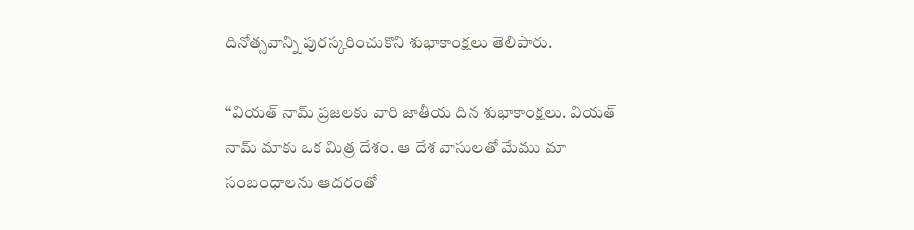దినోత్సవాన్ని పురస్కరించుకొని శుభాకాంక్షలు తెలిపారు.

“వియత్ నామ్ ప్రజలకు వారి జాతీయ దిన శుభాకాంక్షలు. వియత్ నామ్ మాకు ఒక మిత్ర దేశం. ఆ దేశ వాసులతో మేము మా సంబంధాలను ఆదరంతో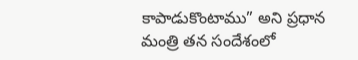కాపాడుకొంటాము” అని ప్రధాన మంత్రి తన సందేశంలో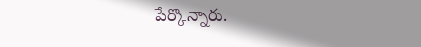పేర్కొన్నారు.